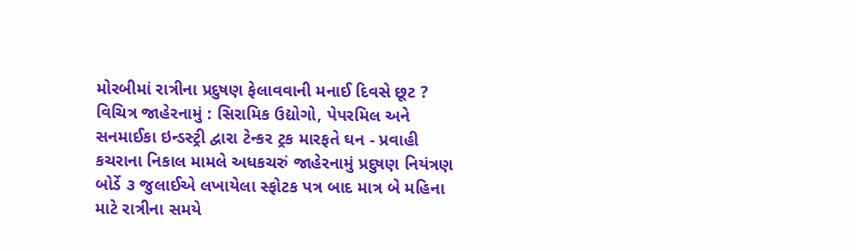મોરબીમાં રાત્રીના પ્રદુષણ ફેલાવવાની મનાઈ દિવસે છૂટ ? વિચિત્ર જાહેરનામું : સિરામિક ઉદ્યોગો, પેપરમિલ અને સનમાઈકા ઇન્ડસ્ટ્રી દ્વારા ટેન્કર ટ્રક મારફતે ઘન - પ્રવાહી કચરાના નિકાલ મામલે અધકચરું જાહેરનામું પ્રદુષણ નિયંત્રણ બોર્ડે ૩ જુલાઈએ લખાયેલા સ્ફોટક પત્ર બાદ માત્ર બે મહિના માટે રાત્રીના સમયે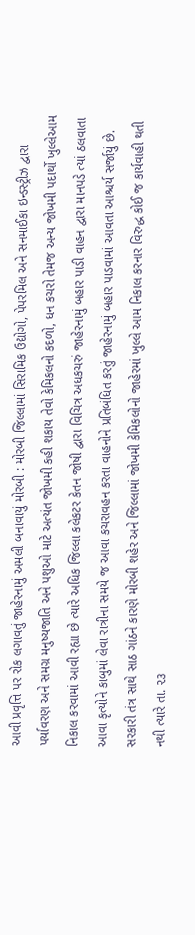આવી પ્રવૃત્તિ પર રોક લગાવતું જાહેરનામું અમલી બનાવાયું મોરબી : મોરબી જિલ્લામાં સિરામિક ઉદ્યોગો, પેપરમિલ અને સનમાઈકા ઇન્ડસ્ટ્રીઝ દ્વારા પર્યાવરણ અને સમગ્ર મનુષ્યજાતિ અને પશુઓ માટે અત્યંત જોખમી કહી શકાય તેવો કેમિકલનો કદળો, ધન કચરો તેમજ અન્ય જોખમી પદાર્થો ખુલ્લેઆમ નિકાલ કરવામાં આવી રહ્યા છે ત્યારે અધિક જિલ્લા કલેકટર કેતન જોષી દ્વારા વિચિત્ર અધકચરું જાહેરનામું બહાર પાડી વાહન દ્વારા માનપડે ત્યાં ઠલવાતા આવા કૃત્યોને કાબુમાં લેવા રાત્રીના સમયે જ આવા કચરાવહન કરતા વાહનોને પ્રતિબંધિત કરતું જાહેરનામું બહાર પાડવામાં આવતા આશ્ચર્ય સર્જાયું છે. સરકારી તંત્ર સાથે સાઠ ગાંઠને કારણે મોરબી શહેર અને જિલ્લામાં જોખમી કેમિકલોનો જાહેરમાં ખુલ્લે આમ નિકાલ કરનાર વિરુદ્ધ કોઈ જ કાર્યવાહી થતી નથી ત્યારે તા. ૨૩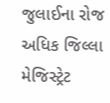જુલાઈના રોજ અધિક જિલ્લા મેજિસ્ટ્રેટ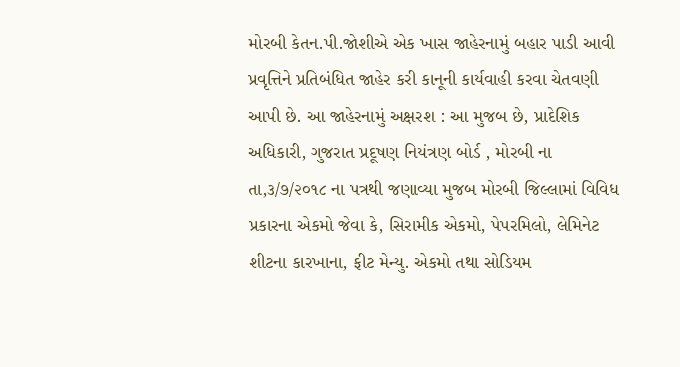મોરબી કેતન.પી.જોશીએ એક ખાસ જાહેરનામું બહાર પાડી આવી પ્રવૃત્તિને પ્રતિબંધિત જાહેર કરી કાનૂની કાર્યવાહી કરવા ચેતવણી આપી છે. આ જાહેરનામું અક્ષરશ : આ મુજબ છે, પ્રાદેશિક અધિકારી, ગુજરાત પ્રદૂષણ નિયંત્રણ બોર્ડ , મોરબી ના તા,૩/૭/૨૦૧૮ ના પત્રથી જણાવ્યા મુજબ મોરબી જિલ્લામાં વિવિધ પ્રકારના એકમો જેવા કે, સિરામીક એકમો, પેપરમિલો, લેમિનેટ શીટના કારખાના, ફીટ મેન્યુ. એકમો તથા સોડિયમ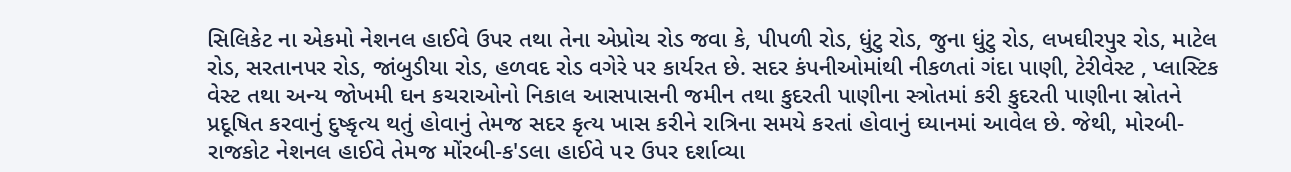સિલિકેટ ના એકમો નેશનલ હાઈવે ઉપર તથા તેના એપ્રોચ રોડ જવા કે, પીપળી રોડ, ધુંટુ રોડ, જુના ધુંટુ રોડ, લખઘીરપુર રોડ, માટેલ રોડ, સરતાનપર રોડ, જાંબુડીયા રોડ, હળવદ રોડ વગેરે પર કાર્યરત છે. સદર કંપનીઓમાંથી નીકળતાં ગંદા પાણી, ટેરીવેસ્ટ , પ્લાસ્ટિક વેસ્ટ તથા અન્ય જોખમી ઘન કચરાઓનો નિકાલ આસપાસની જમીન તથા કુદરતી પાણીના સ્ત્રોતમાં કરી કુદરતી પાણીના સ્રોતને પ્રદૂષિત કરવાનું દુષ્કૃત્ય થતું હોવાનું તેમજ સદર કૃત્ય ખાસ કરીને રાત્રિના સમયે કરતાં હોવાનું ઘ્યાનમાં આવેલ છે. જેથી, મોરબી-રાજકોટ નેશનલ હાઈવે તેમજ મોંરબી-ક'ડલા હાઈવે ૫૨ ઉપર દર્શાવ્યા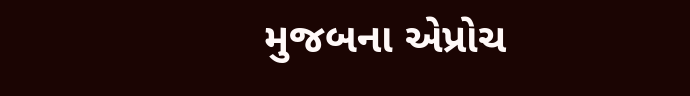મુજબના એપ્રોચ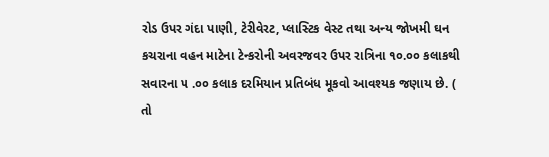રોડ ઉપર ગંદા પાણી, ટેરીવેરટ, પ્લાસ્ટિક વેસ્ટ તથા અન્ય જોખમી ઘન કચરાના વહન માટેના ટેન્કરોની અવરજવર ઉપર રાત્રિના ૧૦.૦૦ કલાકથી સવારના ૫ .૦૦ કલાક દરમિયાન પ્રતિબંધ મૂકવો આવશ્યક જણાય છે. ( તો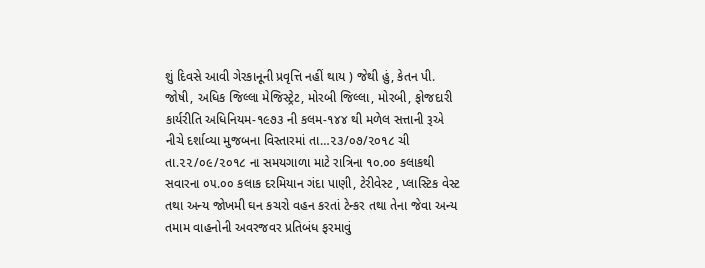શું દિવસે આવી ગેરકાનૂની પ્રવૃત્તિ નહીં થાય ) જેથી હું, કેતન પી. જોષી, અધિક જિલ્લા મેજિસ્ટ્રેટ, મોરબી જિલ્લા, મોરબી, ફોજદારી કાર્યરીતિ અધિનિયમ-૧૯૭૩ ની કલમ-૧૪૪ થી મળેલ સત્તાની રૂએ નીચે દર્શાવ્યા મુજબના વિસ્તારમાં તા…૨૩/૦૭/૨૦૧૮ ચી તા.૨૨/૦૯/૨૦૧૮ ના સમયગાળા માટે રાત્રિના ૧૦.૦૦ કલાકથી સવારના ૦૫.૦૦ કલાક દરમિયાન ગંદા પાણી, ટેરીવેસ્ટ , પ્લાસ્ટિક વેસ્ટ તથા અન્ય જોખમી ઘન કચરો વહન કરતાં ટેન્કર તથા તેના જેવા અન્ય તમામ વાહનોની અવરજવર પ્રતિબંધ ફરમાવું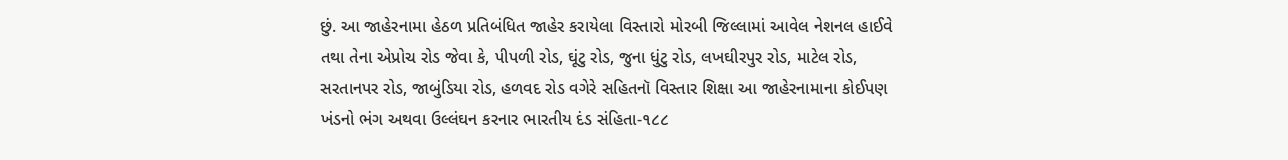છું. આ જાહેરનામા હેઠળ પ્રતિબંધિત જાહેર કરાયેલા વિસ્તારો મોરબી જિલ્લામાં આવેલ નેશનલ હાઈવે તથા તેના એપ્રોચ રોડ જેવા કે, પીપળી રોડ, ઘૂંટુ રોડ, જુના ધુંટુ રોડ, લખઘીરપુર રોડ, માટેલ રોડ, સરતાનપર રોડ, જાબુંડિયા રોડ, હળવદ રોડ વગેરે સહિતનૉ વિસ્તાર શિક્ષા આ જાહેરનામાના કોઈપણ ખંડનો ભંગ અથવા ઉલ્લંઘન કરનાર ભારતીય દંડ સંહિતા-૧૮૮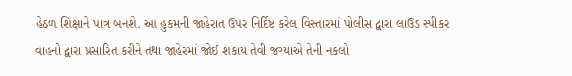હેઠળ શિક્ષાને પાત્ર બનશે. આ હુકમની જાહેરાત ઉપર નિર્દિષ્ટ કરેલ વિસ્તારમાં પોલીસ દ્વારા લાઉડ સ્પીકર વાહનો દ્વારા પ્રસારિત કરીને તથા જાહેરમાં જોઈ શકાય તેવી જગ્યાએ તેની નકલો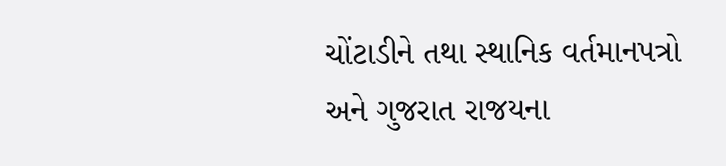ચોંટાડીને તથા સ્થાનિક વર્તમાનપત્રો અને ગુજરાત રાજયના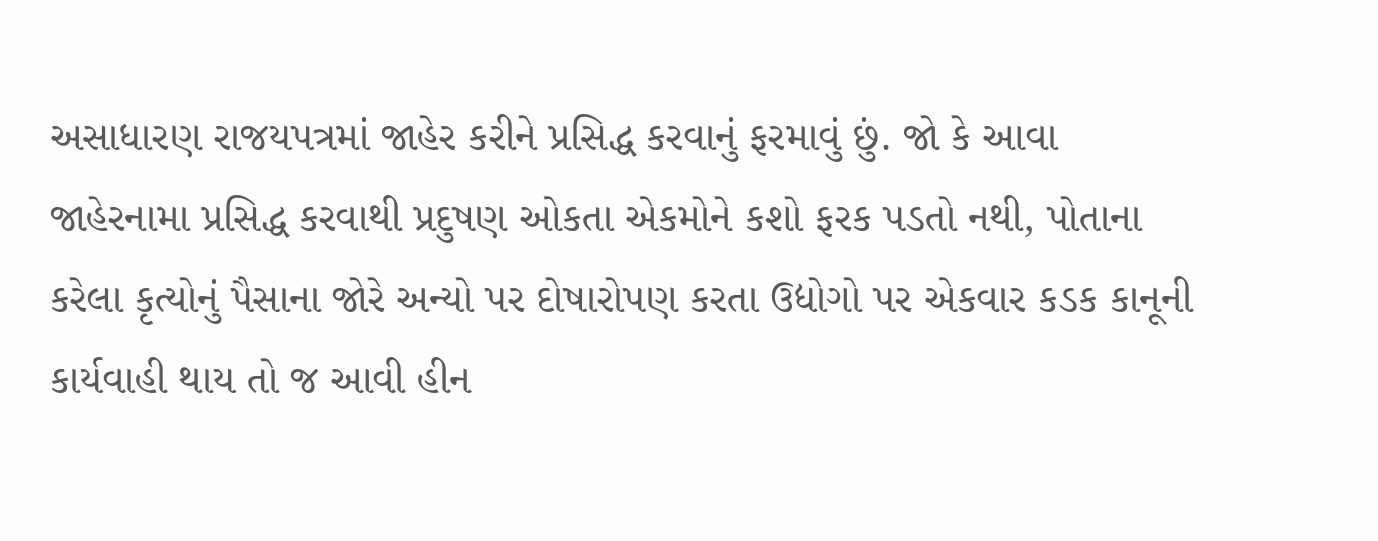અસાધારણ રાજયપત્રમાં જાહેર કરીને પ્રસિદ્ધ કરવાનું ફરમાવું છું. જો કે આવા જાહેરનામા પ્રસિદ્ધ કરવાથી પ્રદુષણ ઓકતા એકમોને કશો ફરક પડતો નથી, પોતાના કરેલા કૃત્યોનું પૈસાના જોરે અન્યો પર દોષારોપણ કરતા ઉદ્યોગો પર એકવાર કડક કાનૂની કાર્યવાહી થાય તો જ આવી હીન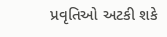પ્રવૃતિઓ અટકી શકે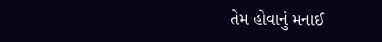તેમ હોવાનું મનાઈ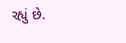રહ્યું છે.